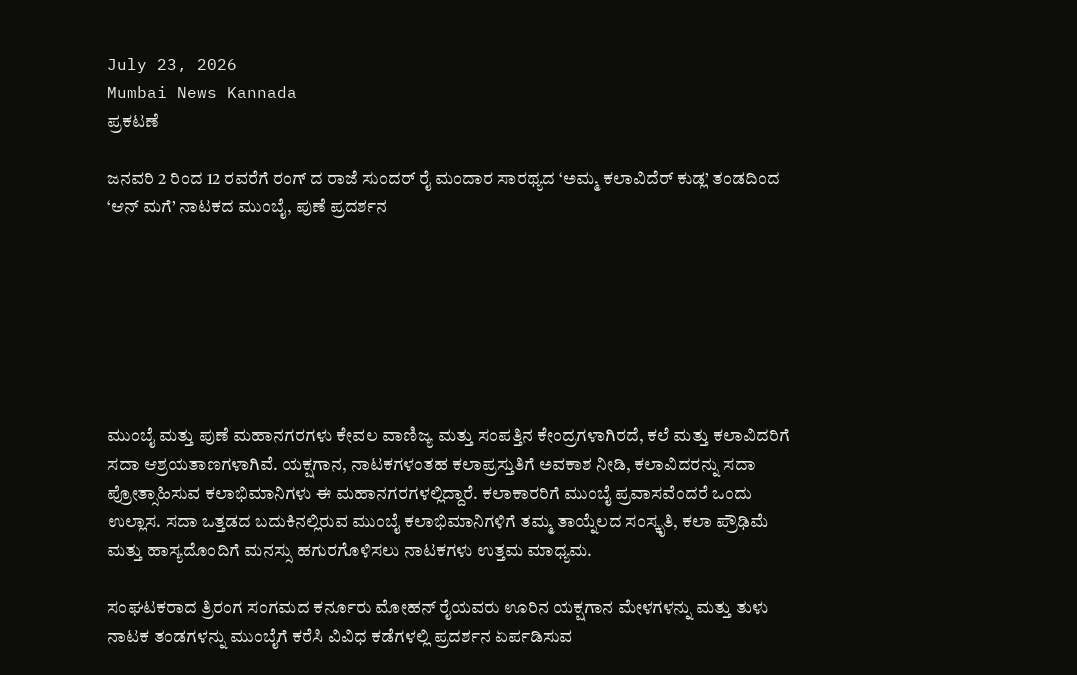July 23, 2026
Mumbai News Kannada
ಪ್ರಕಟಣೆ

ಜನವರಿ 2 ರಿಂದ 12 ರವರೆಗೆ ರಂಗ್ ದ ರಾಜೆ ಸುಂದರ್ ರೈ ಮಂದಾರ ಸಾರಥ್ಯದ ‘ಅಮ್ಮ ಕಲಾವಿದೆರ್ ಕುಡ್ಲ’ ತಂಡದಿಂದ ‘ಆನ್ ಮಗೆ’ ನಾಟಕದ ಮುಂಬೈ, ಪುಣೆ ಪ್ರದರ್ಶನ







ಮುಂಬೈ ಮತ್ತು ಪುಣೆ ಮಹಾನಗರಗಳು ಕೇವಲ ವಾಣಿಜ್ಯ ಮತ್ತು ಸಂಪತ್ತಿನ ಕೇಂದ್ರಗಳಾಗಿರದೆ, ಕಲೆ ಮತ್ತು ಕಲಾವಿದರಿಗೆ ಸದಾ ಆಶ್ರಯತಾಣಗಳಾಗಿವೆ. ಯಕ್ಷಗಾನ, ನಾಟಕಗಳಂತಹ ಕಲಾಪ್ರಸ್ತುತಿಗೆ ಅವಕಾಶ ನೀಡಿ, ಕಲಾವಿದರನ್ನು ಸದಾ ಪ್ರೋತ್ಸಾಹಿಸುವ ಕಲಾಭಿಮಾನಿಗಳು ಈ ಮಹಾನಗರಗಳಲ್ಲಿದ್ದಾರೆ. ಕಲಾಕಾರರಿಗೆ ಮುಂಬೈ ಪ್ರವಾಸವೆಂದರೆ ಒಂದು ಉಲ್ಲಾಸ. ಸದಾ ಒತ್ತಡದ ಬದುಕಿನಲ್ಲಿರುವ ಮುಂಬೈ ಕಲಾಭಿಮಾನಿಗಳಿಗೆ ತಮ್ಮ ತಾಯ್ನೆಲದ ಸಂಸ್ಕೃತಿ, ಕಲಾ ಪ್ರೌಢಿಮೆ ಮತ್ತು ಹಾಸ್ಯದೊಂದಿಗೆ ಮನಸ್ಸು ಹಗುರಗೊಳಿಸಲು ನಾಟಕಗಳು ಉತ್ತಮ ಮಾಧ್ಯಮ.

ಸಂಘಟಕರಾದ ತ್ರಿರಂಗ ಸಂಗಮದ ಕರ್ನೂರು ಮೋಹನ್ ರೈಯವರು ಊರಿನ ಯಕ್ಷಗಾನ ಮೇಳಗಳನ್ನು ಮತ್ತು ತುಳು ನಾಟಕ ತಂಡಗಳನ್ನು ಮುಂಬೈಗೆ ಕರೆಸಿ ವಿವಿಧ ಕಡೆಗಳಲ್ಲಿ ಪ್ರದರ್ಶನ ಏರ್ಪಡಿಸುವ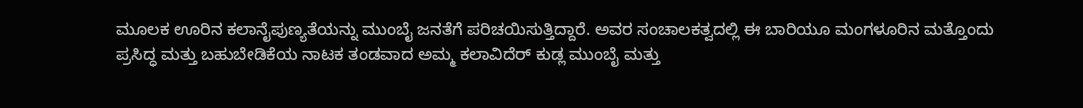ಮೂಲಕ ಊರಿನ ಕಲಾನೈಪುಣ್ಯತೆಯನ್ನು ಮುಂಬೈ ಜನತೆಗೆ ಪರಿಚಯಿಸುತ್ತಿದ್ದಾರೆ. ಅವರ ಸಂಚಾಲಕತ್ವದಲ್ಲಿ ಈ ಬಾರಿಯೂ ಮಂಗಳೂರಿನ ಮತ್ತೊಂದು ಪ್ರಸಿದ್ಧ ಮತ್ತು ಬಹುಬೇಡಿಕೆಯ ನಾಟಕ ತಂಡವಾದ ಅಮ್ಮ ಕಲಾವಿದೆರ್ ಕುಡ್ಲ ಮುಂಬೈ ಮತ್ತು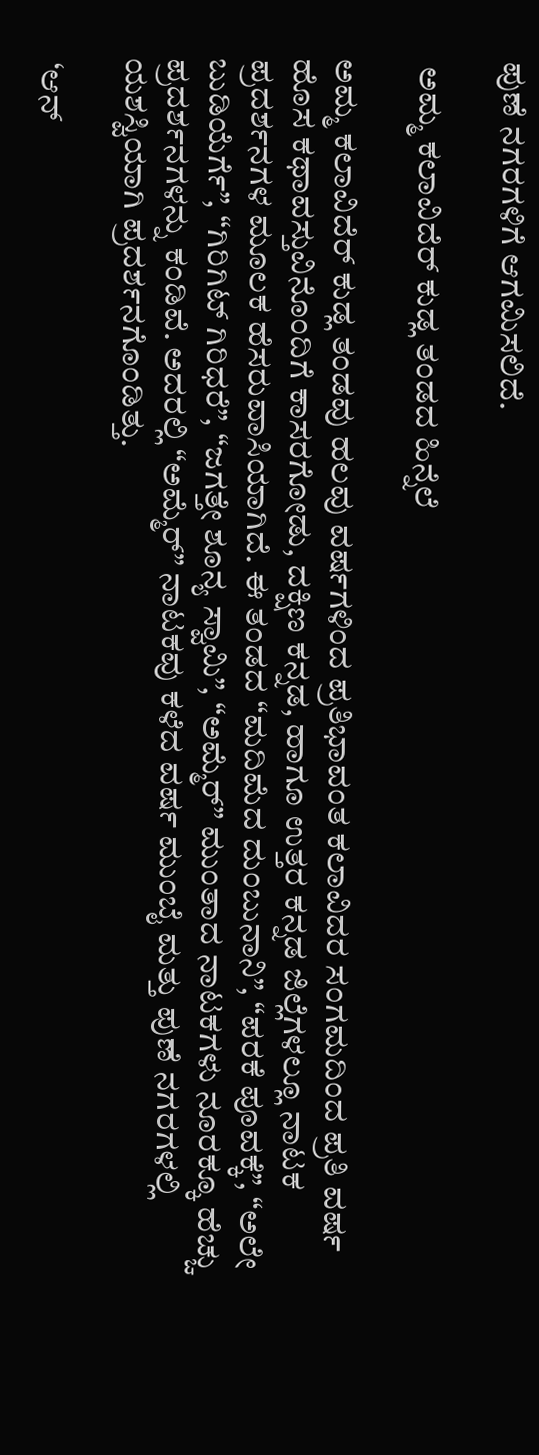ಪುಣೆ ನಗರಗಳಿಗೆ ಆಗಮಿಸಲಿದೆ.

 ಅಮ್ಮ ಕಲಾವಿದೆರ್ ಕುಡ್ಲ ತಂಡದ ಹಿನ್ನೆಲೆ

ಅಮ್ಮ ಕಲಾವಿದೆರ್ ಕುಡ್ಲ ತಂಡವು ಹಲವು ವರ್ಷಗಳಿಂದ ಪ್ರತಿಭಾವಂತ ಕಲಾವಿದರ ಸಂಗಮದಿಂದ ಪ್ರತಿ ವರ್ಷ ಹೊಸ ಕಥಾವಸ್ತುವಿನೊಂದಿಗೆ ಕಾಸರಗೋಡು, ದಕ್ಷಿಣ ಕನ್ನಡ, ಹಾಗೂ ಉತ್ತರ ಕನ್ನಡ ಜಿಲ್ಲೆಗಳಲ್ಲೂ ನಾಟಕ ಪ್ರದರ್ಶನಗಳ ಮೂಲಕ ಹೆಸರುವಾಸಿಯಾಗಿದೆ. ಈ ತಂಡದ “ಮದಿಮೆದ ದುಂಬುನಾನಿ”, “ಪರಕೆ ಪೂವಕ್ಕೆ”, “ಅಲೇ ಬುಡಿಯೆರ್ಗೆ”, “ಗಿರಿಗಿಟ್ ಗಿರಿಧರೆ”, “ಜಗತ್ತೇ ಶೂನ್ಯ ಸ್ವಾಮಿ”, “ಅಮ್ಮೆರ್” ಮುಂತಾದ ನಾಟಕಗಳು ನೂರಕ್ಕೂ ಹೆಚ್ಚು ಪ್ರದರ್ಶನಗಳನ್ನು ಕಂಡಿವೆ. ಅದರಲ್ಲಿ “ಅಮ್ಮೆರ್” ನಾಟಕವು ಕಳೆದ ವರ್ಷ ಮುಂಬೈ ಮತ್ತು ಪುಣೆ ನಗರಗಳಲ್ಲಿ ಯಶಸ್ವಿಯಾಗಿ ಪ್ರದರ್ಶನಗೊಂಡಿತ್ತು.

 ‘ಆನ್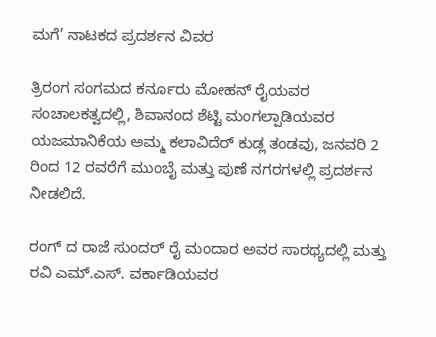ಮಗೆ’ ನಾಟಕದ ಪ್ರದರ್ಶನ ವಿವರ

ತ್ರಿರಂಗ ಸಂಗಮದ ಕರ್ನೂರು ಮೋಹನ್ ರೈಯವರ ಸಂಚಾಲಕತ್ವದಲ್ಲಿ, ಶಿವಾನಂದ ಶೆಟ್ಟಿ ಮಂಗಲ್ಪಾಡಿಯವರ ಯಜಮಾನಿಕೆಯ ಅಮ್ಮ ಕಲಾವಿದೆರ್ ಕುಡ್ಲ ತಂಡವು, ಜನವರಿ 2 ರಿಂದ 12 ರವರೆಗೆ ಮುಂಬೈ ಮತ್ತು ಪುಣೆ ನಗರಗಳಲ್ಲಿ ಪ್ರದರ್ಶನ ನೀಡಲಿದೆ.

ರಂಗ್ ದ ರಾಜೆ ಸುಂದರ್ ರೈ ಮಂದಾರ ಅವರ ಸಾರಥ್ಯದಲ್ಲಿ ಮತ್ತು ರವಿ ಎಮ್.ಎಸ್. ವರ್ಕಾಡಿಯವರ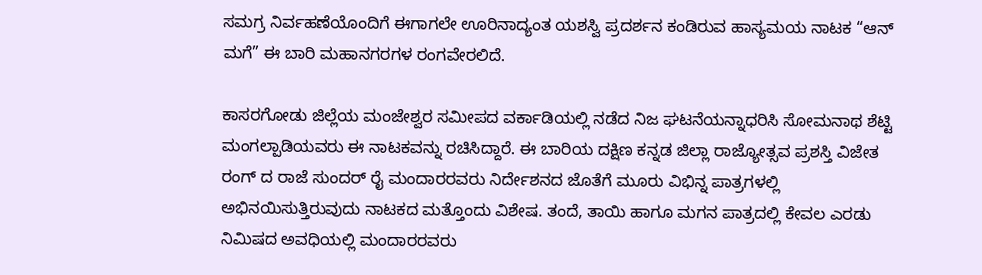ಸಮಗ್ರ ನಿರ್ವಹಣೆಯೊಂದಿಗೆ ಈಗಾಗಲೇ ಊರಿನಾದ್ಯಂತ ಯಶಸ್ವಿ ಪ್ರದರ್ಶನ ಕಂಡಿರುವ ಹಾಸ್ಯಮಯ ನಾಟಕ “ಆನ್ ಮಗೆ” ಈ ಬಾರಿ ಮಹಾನಗರಗಳ ರಂಗವೇರಲಿದೆ.

ಕಾಸರಗೋಡು ಜಿಲ್ಲೆಯ ಮಂಜೇಶ್ವರ ಸಮೀಪದ ವರ್ಕಾಡಿಯಲ್ಲಿ ನಡೆದ ನಿಜ ಘಟನೆಯನ್ನಾಧರಿಸಿ ಸೋಮನಾಥ ಶೆಟ್ಟಿ ಮಂಗಲ್ಪಾಡಿಯವರು ಈ ನಾಟಕವನ್ನು ರಚಿಸಿದ್ದಾರೆ. ಈ ಬಾರಿಯ ದಕ್ಷಿಣ ಕನ್ನಡ ಜಿಲ್ಲಾ ರಾಜ್ಯೋತ್ಸವ ಪ್ರಶಸ್ತಿ ವಿಜೇತ ರಂಗ್ ದ ರಾಜೆ ಸುಂದರ್ ರೈ ಮಂದಾರರವರು ನಿರ್ದೇಶನದ ಜೊತೆಗೆ ಮೂರು ವಿಭಿನ್ನ ಪಾತ್ರಗಳಲ್ಲಿ ಅಭಿನಯಿಸುತ್ತಿರುವುದು ನಾಟಕದ ಮತ್ತೊಂದು ವಿಶೇಷ. ತಂದೆ, ತಾಯಿ ಹಾಗೂ ಮಗನ ಪಾತ್ರದಲ್ಲಿ ಕೇವಲ ಎರಡು ನಿಮಿಷದ ಅವಧಿಯಲ್ಲಿ ಮಂದಾರರವರು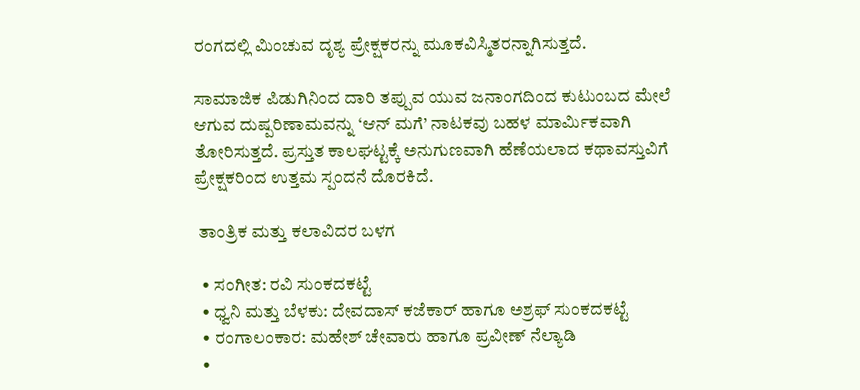ರಂಗದಲ್ಲಿ ಮಿಂಚುವ ದೃಶ್ಯ ಪ್ರೇಕ್ಷಕರನ್ನು ಮೂಕವಿಸ್ಮಿತರನ್ನಾಗಿಸುತ್ತದೆ.

ಸಾಮಾಜಿಕ ಪಿಡುಗಿನಿಂದ ದಾರಿ ತಪ್ಪುವ ಯುವ ಜನಾಂಗದಿಂದ ಕುಟುಂಬದ ಮೇಲೆ ಆಗುವ ದುಷ್ಪರಿಣಾಮವನ್ನು ‘ಆನ್ ಮಗೆ’ ನಾಟಕವು ಬಹಳ ಮಾರ್ಮಿಕವಾಗಿ ತೋರಿಸುತ್ತದೆ. ಪ್ರಸ್ತುತ ಕಾಲಘಟ್ಟಕ್ಕೆ ಅನುಗುಣವಾಗಿ ಹೆಣೆಯಲಾದ ಕಥಾವಸ್ತುವಿಗೆ ಪ್ರೇಕ್ಷಕರಿಂದ ಉತ್ತಮ ಸ್ಪಂದನೆ ದೊರಕಿದೆ.

 ತಾಂತ್ರಿಕ ಮತ್ತು ಕಲಾವಿದರ ಬಳಗ

  • ಸಂಗೀತ: ರವಿ ಸುಂಕದಕಟ್ಟೆ
  • ಧ್ವನಿ ಮತ್ತು ಬೆಳಕು: ದೇವದಾಸ್ ಕಜೆಕಾರ್ ಹಾಗೂ ಅಶ್ರಫ್ ಸುಂಕದಕಟ್ಟೆ
  • ರಂಗಾಲಂಕಾರ: ಮಹೇಶ್ ಚೇವಾರು ಹಾಗೂ ಪ್ರವೀಣ್ ನೆಲ್ಯಾಡಿ
  •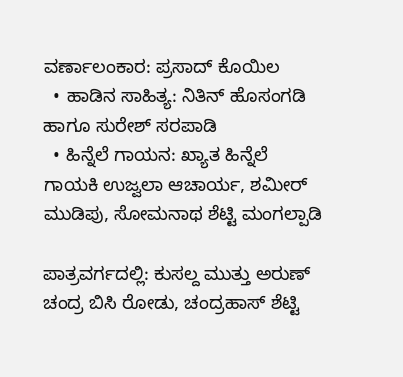ವರ್ಣಾಲಂಕಾರ: ಪ್ರಸಾದ್ ಕೊಯಿಲ
  • ಹಾಡಿನ ಸಾಹಿತ್ಯ: ನಿತಿನ್ ಹೊಸಂಗಡಿ ಹಾಗೂ ಸುರೇಶ್ ಸರಪಾಡಿ
  • ಹಿನ್ನೆಲೆ ಗಾಯನ: ಖ್ಯಾತ ಹಿನ್ನೆಲೆ ಗಾಯಕಿ ಉಜ್ವಲಾ ಆಚಾರ್ಯ, ಶಮೀರ್ ಮುಡಿಪು, ಸೋಮನಾಥ ಶೆಟ್ಟಿ ಮಂಗಲ್ಪಾಡಿ

ಪಾತ್ರವರ್ಗದಲ್ಲಿ: ಕುಸಲ್ದ ಮುತ್ತು ಅರುಣ್ ಚಂದ್ರ ಬಿಸಿ ರೋಡು, ಚಂದ್ರಹಾಸ್ ಶೆಟ್ಟಿ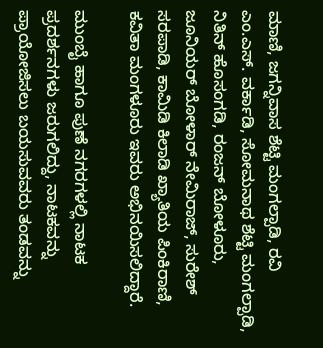ಮಾಣಿ, ಜಗನ್ನಿವಾಸ ಶೆಟ್ಟಿ ಮಂಗಲ್ಪಾಡಿ, ರವಿ ಎಂ.ಎಸ್. ವರ್ಕಾಡಿ, ಸೋಮನಾಥ ಶೆಟ್ಟಿ ಮಂಗಲ್ಪಾಡಿ, ನಿತಿನ್ ಹೊಸಂಗಡಿ, ರಂಜನ್ ಬೋಳೂರು, ಜೂನಿಯರ್ ಬೋಳಾರ್ ನೇಮಿರಾಜ್, ಸುರೇಶ್ ಸರಪಾಡಿ, ಕಾಮಿಡಿ ಕಿಲಾಡಿ ಖ್ಯಾತಿಯ ಪಿಂಕಿರಾಣಿ, ಕವಿತಾ ಮಂಗಳೂರು ಇವರು ಅಭಿನಯಿಸಲಿದ್ದಾರೆ.

ಮುಂಬೈ ಹಾಗೂ ಪುಣೆ ನಗರಗಳಲ್ಲಿ ನಾಟಕ ಪ್ರದರ್ಶನಗಳು ಜರುಗಲಿದ್ದು, ನಾಟಕವನ್ನು ಪ್ರಾಯೋಜಿಸಲು ಬಯಸುವವರು ತಂಡವನ್ನು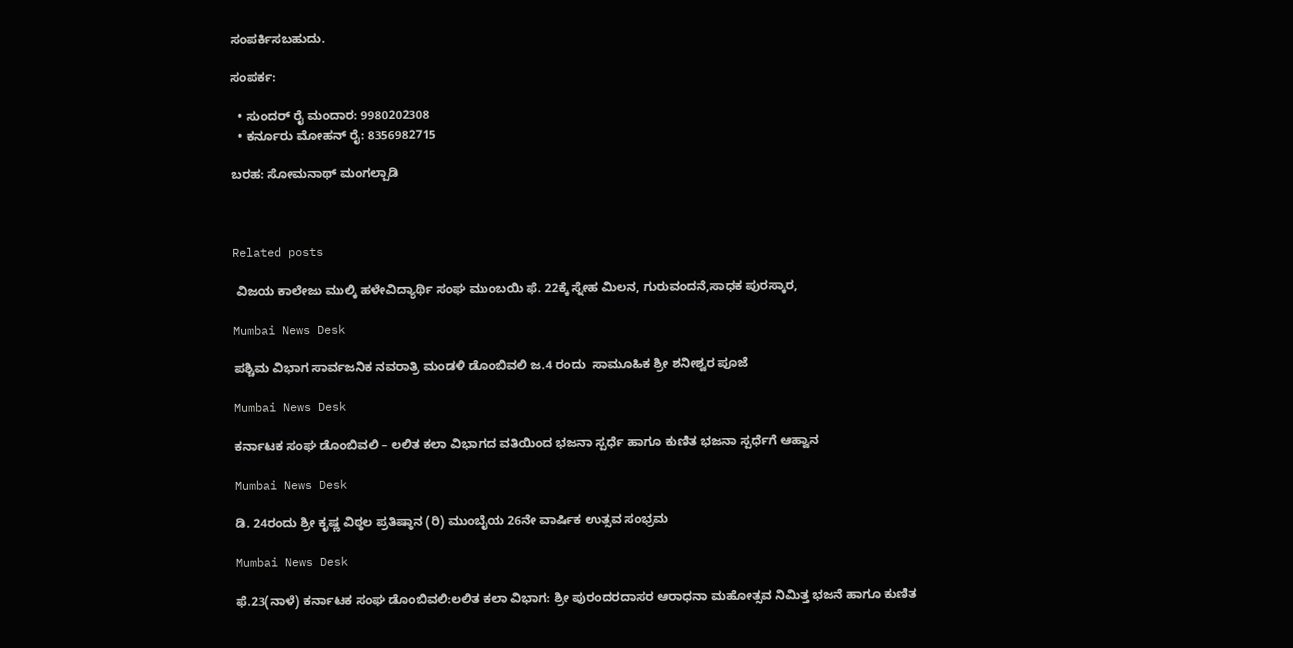ಸಂಪರ್ಕಿಸಬಹುದು.

ಸಂಪರ್ಕ:

  • ಸುಂದರ್ ರೈ ಮಂದಾರ: 9980202308
  • ಕರ್ನೂರು ಮೋಹನ್ ರೈ: 8356982715

ಬರಹ: ಸೋಮನಾಥ್ ಮಂಗಲ್ಪಾಡಿ



Related posts

 ವಿಜಯ ಕಾಲೇಜು ಮುಲ್ಕಿ ಹಳೇವಿದ್ಯಾರ್ಥಿ ಸಂಘ ಮುಂಬಯಿ ಫೆ. 22ಕ್ಕೆ ಸ್ನೇಹ ಮಿಲನ, ಗುರುವಂದನೆ,ಸಾಧಕ ಪುರಸ್ಕಾರ,

Mumbai News Desk

ಪಶ್ಚಿಮ ವಿಭಾಗ ಸಾರ್ವಜನಿಕ ನವರಾತ್ರಿ ಮಂಡಳಿ ಡೊಂಬಿವಲಿ ಜ.4 ರಂದು  ಸಾಮೂಹಿಕ ಶ್ರೀ ಶನೀಶ್ವರ ಪೂಜೆ

Mumbai News Desk

ಕರ್ನಾಟಕ ಸಂಘ ಡೊಂಬಿವಲಿ – ಲಲಿತ ಕಲಾ ವಿಭಾಗದ ವತಿಯಿಂದ ಭಜನಾ ಸ್ಪರ್ಧೆ ಹಾಗೂ ಕುಣಿತ ಭಜನಾ ಸ್ಪರ್ಧೆಗೆ ಆಹ್ವಾನ

Mumbai News Desk

ಡಿ. 24ರಂದು ಶ್ರೀ ಕೃಷ್ಣ ವಿಠ್ಠಲ ಪ್ರತಿಷ್ಠಾನ (ರಿ) ಮುಂಬೈಯ 26ನೇ ವಾರ್ಷಿಕ ಉತ್ಸವ ಸಂಭ್ರಮ

Mumbai News Desk

ಫೆ.23(ನಾಳೆ) ಕರ್ನಾಟಕ ಸಂಘ ಡೊಂಬಿವಲಿ:ಲಲಿತ ಕಲಾ ವಿಭಾಗ: ಶ್ರೀ ಪುರಂದರದಾಸರ ಆರಾಧನಾ ಮಹೋತ್ಸವ ನಿಮಿತ್ತ ಭಜನೆ ಹಾಗೂ ಕುಣಿತ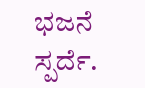ಭಜನೆ ಸ್ಪರ್ದೆ.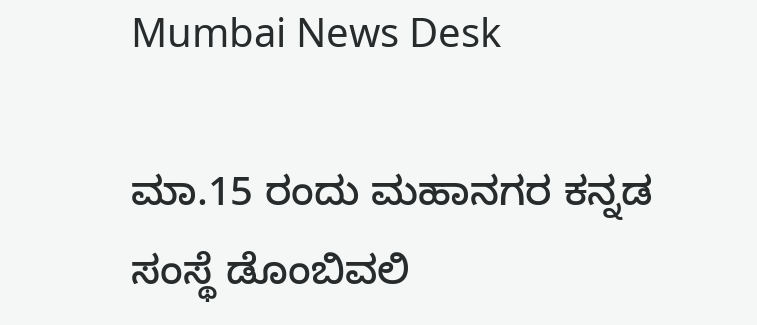Mumbai News Desk

ಮಾ.15 ರಂದು ಮಹಾನಗರ ಕನ್ನಡ ಸಂಸ್ಥೆ ಡೊಂಬಿವಲಿ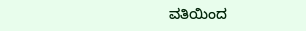ವತಿಯಿಂದ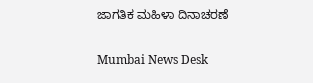ಜಾಗತಿಕ ಮಹಿಳಾ ದಿನಾಚರಣೆ

Mumbai News Desk